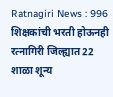Ratnagiri News : 996 शिक्षकांची भरती होऊनही रत्नागिरी जिल्ह्यात 22 शाळा शून्य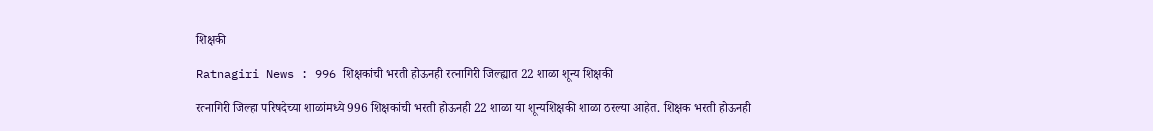शिक्षकी

Ratnagiri News : 996 शिक्षकांची भरती होऊनही रत्नागिरी जिल्ह्यात 22 शाळा शून्य शिक्षकी

रत्नागिरी जिल्हा परिषदेच्या शाळांमध्ये 996 शिक्षकांची भरती होऊनही 22 शाळा या शून्यशिक्षकी शाळा ठरल्या आहेत. शिक्षक भरती होऊनही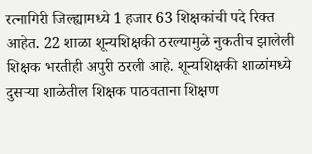रत्नागिरी जिल्ह्यामध्ये 1 हजार 63 शिक्षकांची पदे रिक्त आहेत. 22 शाळा शून्यशिक्षकी ठरल्यामुळे नुकतीच झालेली शिक्षक भरतीही अपुरी ठरली आहे. शून्यशिक्षकी शाळांमध्ये दुसऱ्या शाळेतील शिक्षक पाठवताना शिक्षण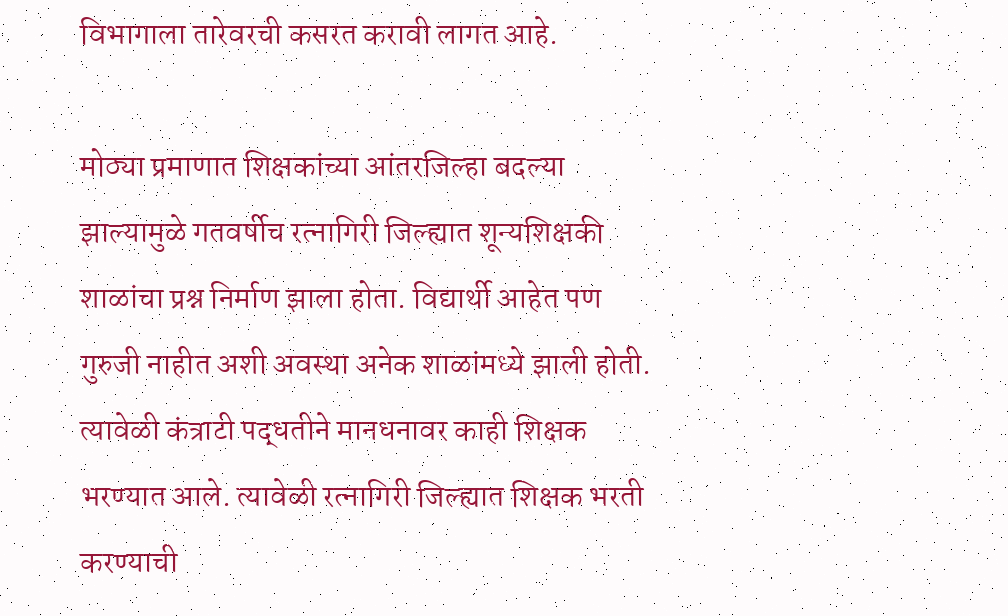विभागाला तारेवरची कसरत करावी लागत आहे.

मोठ्या प्रमाणात शिक्षकांच्या आंतरजिल्हा बदल्या झाल्यामुळे गतवर्षीच रत्नागिरी जिल्ह्यात शून्यशिक्षकी शाळांचा प्रश्न निर्माण झाला होता. विद्यार्थी आहेत पण गुरुजी नाहीत अशी अवस्था अनेक शाळांमध्ये झाली होती. त्यावेळी कंत्राटी पद्धतीने मानधनावर काही शिक्षक भरण्यात आले. त्यावेळी रत्नागिरी जिल्ह्यात शिक्षक भरती करण्याची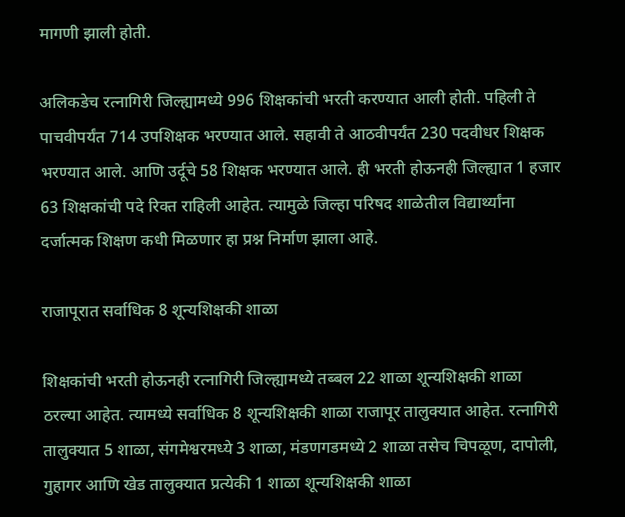मागणी झाली होती.

अलिकडेच रत्नागिरी जिल्ह्यामध्ये 996 शिक्षकांची भरती करण्यात आली होती. पहिली ते पाचवीपर्यंत 714 उपशिक्षक भरण्यात आले. सहावी ते आठवीपर्यंत 230 पदवीधर शिक्षक भरण्यात आले. आणि उर्दूचे 58 शिक्षक भरण्यात आले. ही भरती होऊनही जिल्ह्यात 1 हजार 63 शिक्षकांची पदे रिक्त राहिली आहेत. त्यामुळे जिल्हा परिषद शाळेतील विद्यार्थ्यांना दर्जात्मक शिक्षण कधी मिळणार हा प्रश्न निर्माण झाला आहे.

राजापूरात सर्वाधिक 8 शून्यशिक्षकी शाळा

शिक्षकांची भरती होऊनही रत्नागिरी जिल्ह्यामध्ये तब्बल 22 शाळा शून्यशिक्षकी शाळा ठरल्या आहेत. त्यामध्ये सर्वाधिक 8 शून्यशिक्षकी शाळा राजापूर तालुक्यात आहेत. रत्नागिरी तालुक्यात 5 शाळा, संगमेश्वरमध्ये 3 शाळा, मंडणगडमध्ये 2 शाळा तसेच चिपळूण, दापोली, गुहागर आणि खेड तालुक्यात प्रत्येकी 1 शाळा शून्यशिक्षकी शाळा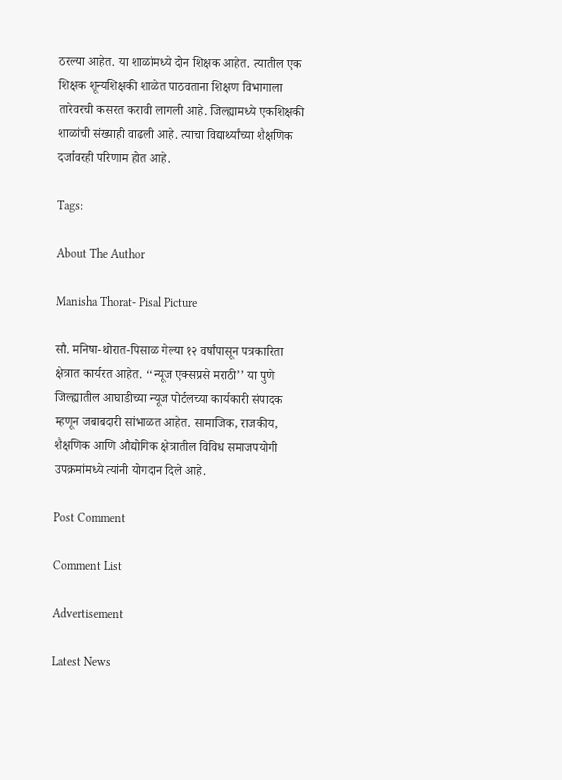ठरल्या आहेत. या शाळांमध्ये दोन शिक्षक आहेत. त्यातील एक शिक्षक शून्यशिक्षकी शाळेत पाठवताना शिक्षण विभागाला तारेवरची कसरत करावी लागली आहे. जिल्ह्यामध्ये एकशिक्षकी शाळांची संख्याही वाढली आहे. त्याचा विद्यार्थ्यांच्या शैक्षणिक दर्जावरही परिणाम होत आहे.

Tags:

About The Author

Manisha Thorat- Pisal Picture

सौ. मनिषा-थोरात-पिसाळ गेल्या १२ वर्षांपासून पत्रकारिता क्षेत्रात कार्यरत आहेत. ‘‘न्यूज एक्सप्रसे मराठी’’ या पुणे जिल्ह्यातील आघाडीच्या न्यूज पोर्टलच्या कार्यकारी संपादक म्हणून जबाबदारी सांभाळत आहेत. सामाजिक, राजकीय, शैक्षणिक आणि औद्योगिक क्षेत्रातील विविध समाजपयोगी उपक्रमांमध्ये त्यांनी योगदान दिले आहे.

Post Comment

Comment List

Advertisement

Latest News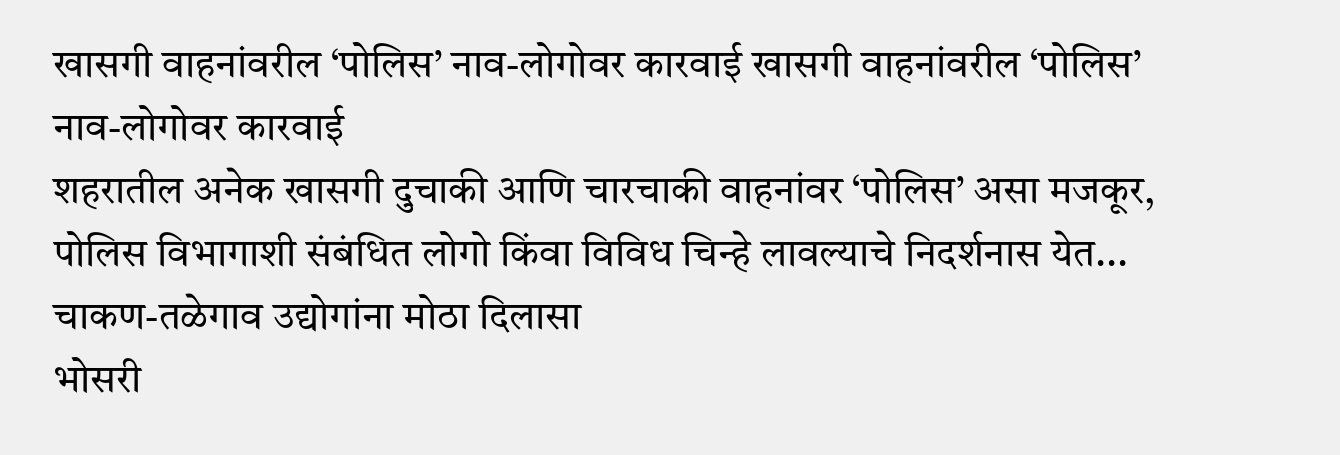खासगी वाहनांवरील ‘पोलिस’ नाव-लोगोवर कारवाई खासगी वाहनांवरील ‘पोलिस’ नाव-लोगोवर कारवाई
शहरातील अनेक खासगी दुचाकी आणि चारचाकी वाहनांवर ‘पोलिस’ असा मजकूर, पोलिस विभागाशी संबंधित लोगो किंवा विविध चिन्हे लावल्याचे निदर्शनास येत...
चाकण-तळेगाव उद्योगांना मोठा दिलासा
भोसरी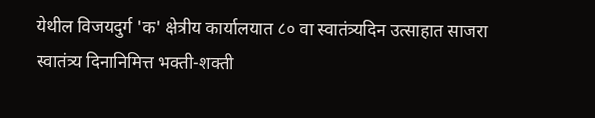येथील विजयदुर्ग 'क' क्षेत्रीय कार्यालयात ८० वा स्वातंत्र्यदिन उत्साहात साजरा
स्वातंत्र्य दिनानिमित्त भक्ती-शक्ती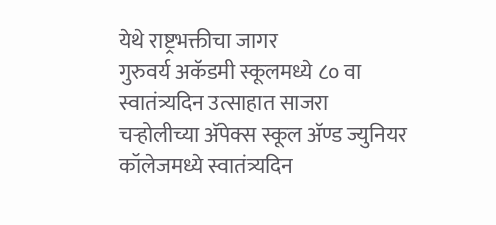येथे राष्ट्रभक्तीचा जागर
गुरुवर्य अकॅडमी स्कूलमध्ये ८० वा स्वातंत्र्यदिन उत्साहात साजरा
चऱ्होलीच्या अ‍ॅपेक्स स्कूल अ‍ॅण्ड ज्युनियर कॉलेजमध्ये स्वातंत्र्यदिन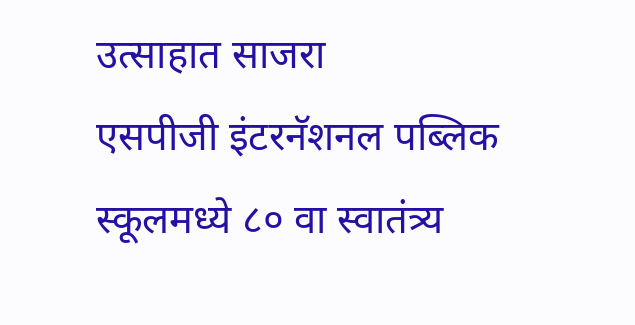उत्साहात साजरा
एसपीजी इंटरनॅशनल पब्लिक स्कूलमध्ये ८० वा स्वातंत्र्य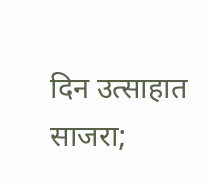दिन उत्साहात साजरा;